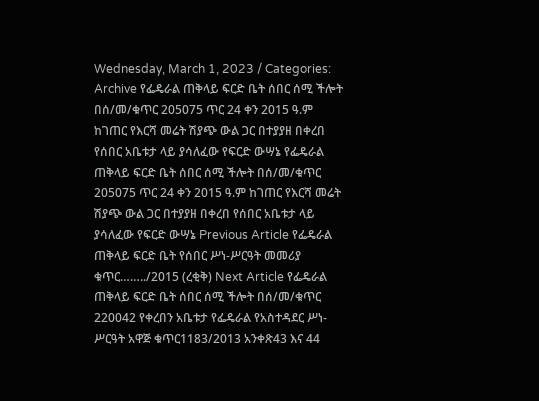Wednesday, March 1, 2023 / Categories: Archive የፌዴራል ጠቅላይ ፍርድ ቤት ሰበር ሰሚ ችሎት በሰ/መ/ቁጥር 205075 ጥር 24 ቀን 2015 ዓ.ም ከገጠር የእርሻ መሬት ሽያጭ ውል ጋር በተያያዘ በቀረበ የሰበር አቤቱታ ላይ ያሳለፈው የፍርድ ውሣኔ የፌዴራል ጠቅላይ ፍርድ ቤት ሰበር ሰሚ ችሎት በሰ/መ/ቁጥር 205075 ጥር 24 ቀን 2015 ዓ.ም ከገጠር የእርሻ መሬት ሽያጭ ውል ጋር በተያያዘ በቀረበ የሰበር አቤቱታ ላይ ያሳለፈው የፍርድ ውሣኔ Previous Article የፌዴራል ጠቅላይ ፍርድ ቤት የሰበር ሥነ-ሥርዓት መመሪያ ቁጥር……../2015 (ረቂቅ) Next Article የፌዴራል ጠቅላይ ፍርድ ቤት ሰበር ሰሚ ችሎት በሰ/መ/ቁጥር 220042 የቀረበን አቤቱታ የፌዴራል የአስተዳደር ሥነ-ሥርዓት አዋጅ ቁጥር1183/2013 አንቀጽ43 እና 44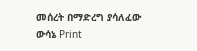መሰረት በማድረግ ያሳለፈው ውሳኔ Print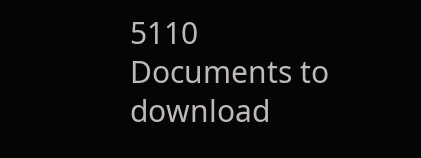5110 Documents to download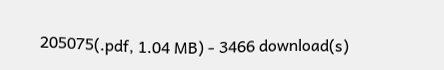205075(.pdf, 1.04 MB) - 3466 download(s)